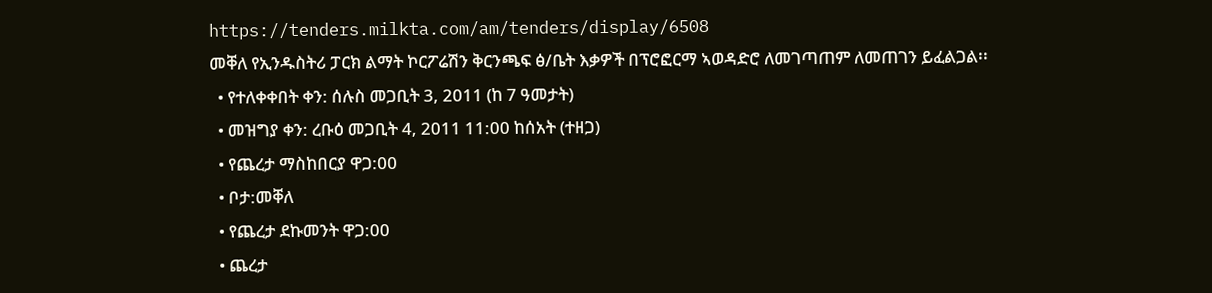https://tenders.milkta.com/am/tenders/display/6508
መቐለ የኢንዱስትሪ ፓርክ ልማት ኮርፖሬሽን ቅርንጫፍ ፅ/ቤት እቃዎች በፕሮፎርማ ኣወዳድሮ ለመገጣጠም ለመጠገን ይፈልጋል፡፡
  • የተለቀቀበት ቀን: ሰሉስ መጋቢት 3, 2011 (ከ 7 ዓመታት)
  • መዝግያ ቀን: ረቡዕ መጋቢት 4, 2011 11:00 ከሰአት (ተዘጋ)
  • የጨረታ ማስከበርያ ዋጋ:00
  • ቦታ:መቐለ
  • የጨረታ ደኩመንት ዋጋ:00
  • ጨረታ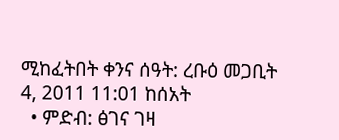ሚከፈትበት ቀንና ሰዓት: ረቡዕ መጋቢት 4, 2011 11:01 ከሰአት
  • ምድብ: ፅገና ገዛ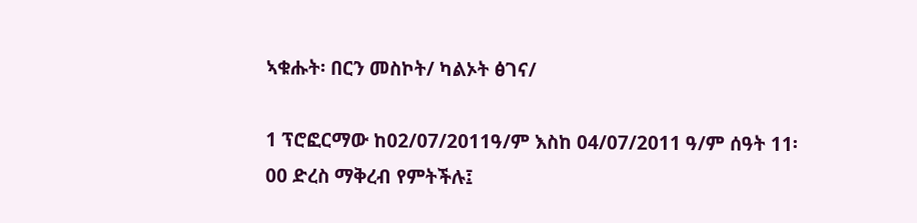ኣቁሑት፡ በርን መስኮት/ ካልኦት ፅገና/

1 ፕሮፎርማው ከ02/07/2011ዓ/ም እስከ 04/07/2011 ዓ/ም ሰዓት 11፡00 ድረስ ማቅረብ የምትችሉ፤